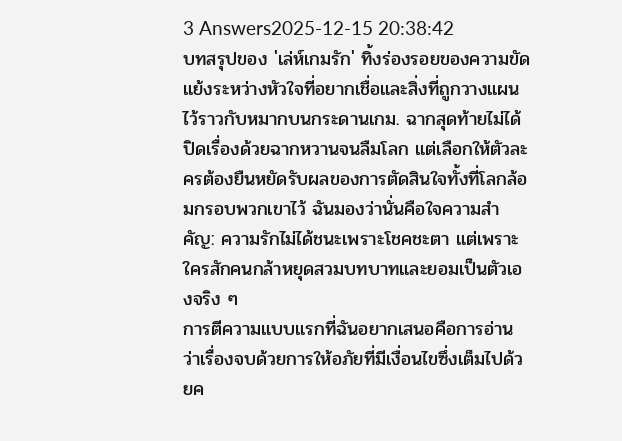3 Answers2025-12-15 20:38:42
บทสรุปของ 'เล่ห์เกมรัก' ทิ้งร่องรอยของความขัดแย้งระหว่างหัวใจที่อยากเชื่อและสิ่งที่ถูกวางแผนไว้ราวกับหมากบนกระดานเกม. ฉากสุดท้ายไม่ได้ปิดเรื่องด้วยฉากหวานจนลืมโลก แต่เลือกให้ตัวละครต้องยืนหยัดรับผลของการตัดสินใจทั้งที่โลกล้อมกรอบพวกเขาไว้ ฉันมองว่านั่นคือใจความสำคัญ: ความรักไม่ได้ชนะเพราะโชคชะตา แต่เพราะใครสักคนกล้าหยุดสวมบทบาทและยอมเป็นตัวเองจริง ๆ
การตีความแบบแรกที่ฉันอยากเสนอคือการอ่านว่าเรื่องจบด้วยการให้อภัยที่มีเงื่อนไขซึ่งเต็มไปด้วยค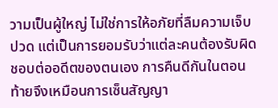วามเป็นผู้ใหญ่ ไม่ใช่การให้อภัยที่ลืมความเจ็บปวด แต่เป็นการยอมรับว่าแต่ละคนต้องรับผิดชอบต่ออดีตของตนเอง การคืนดีกันในตอนท้ายจึงเหมือนการเซ็นสัญญา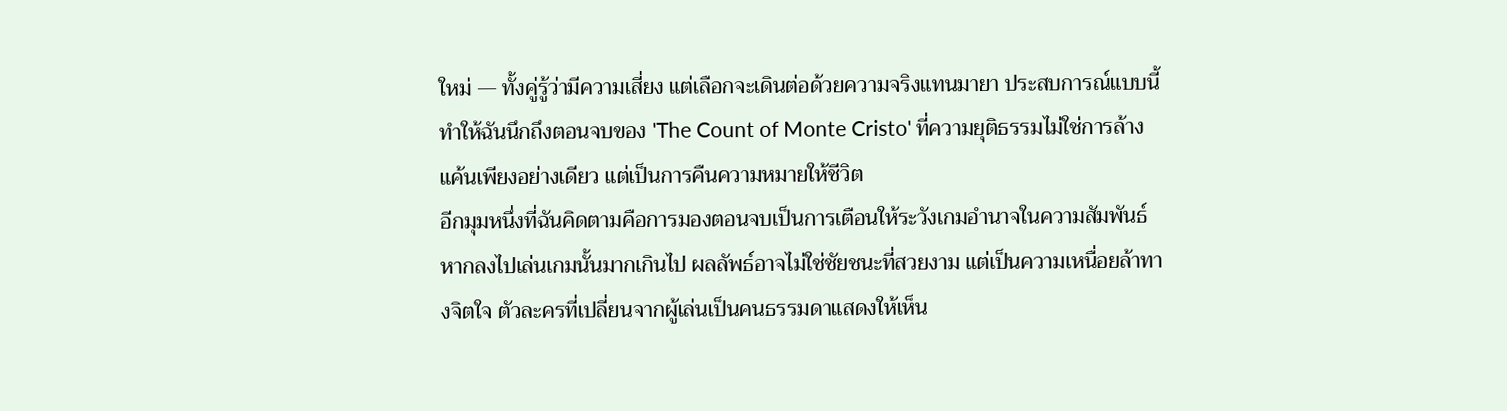ใหม่ — ทั้งคู่รู้ว่ามีความเสี่ยง แต่เลือกจะเดินต่อด้วยความจริงแทนมายา ประสบการณ์แบบนี้ทำให้ฉันนึกถึงตอนจบของ 'The Count of Monte Cristo' ที่ความยุติธรรมไม่ใช่การล้างแค้นเพียงอย่างเดียว แต่เป็นการคืนความหมายให้ชีวิต
อีกมุมหนึ่งที่ฉันคิดตามคือการมองตอนจบเป็นการเตือนให้ระวังเกมอำนาจในความสัมพันธ์ หากลงไปเล่นเกมนั้นมากเกินไป ผลลัพธ์อาจไม่ใช่ชัยชนะที่สวยงาม แต่เป็นความเหนื่อยล้าทางจิตใจ ตัวละครที่เปลี่ยนจากผู้เล่นเป็นคนธรรมดาแสดงให้เห็น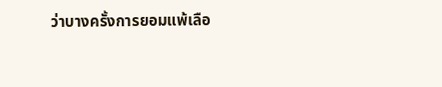ว่าบางครั้งการยอมแพ้เลือ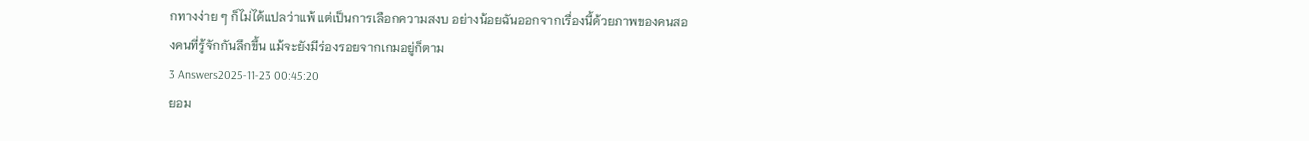กทางง่าย ๆ ก็ไม่ได้แปลว่าแพ้ แต่เป็นการเลือกความสงบ อย่างน้อยฉันออกจากเรื่องนี้ด้วยภาพของคนสองคนที่รู้จักกันลึกขึ้น แม้จะยังมีร่องรอยจากเกมอยู่ก็ตาม
3 Answers2025-11-23 00:45:20
ยอม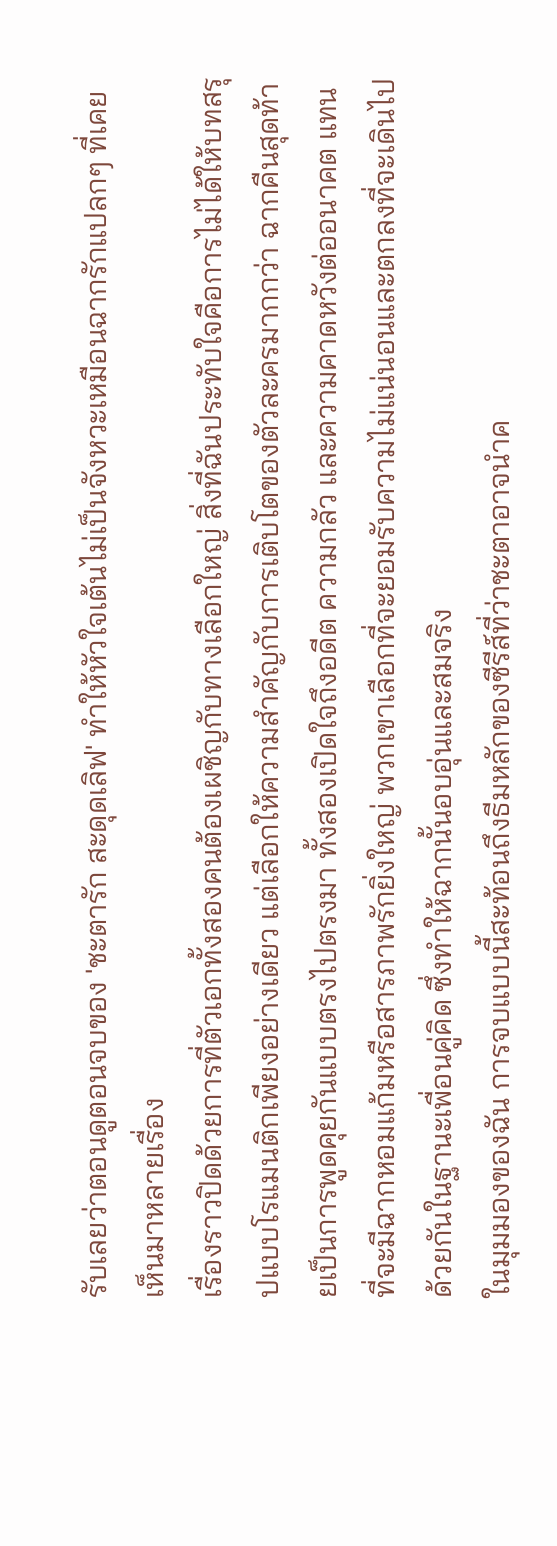รับเลยว่าตอนดูตอนจบของ 'ชะตารัก สะดุดเลิฟ' ทำให้หัวใจเต้นไม่เป็นจังหวะเหมือนฉากรักแปลกๆ ที่เคยเห็นมาหลายเรื่อง
เรื่องราวปิดด้วยการที่ตัวเอกทั้งสองคนต้องเผชิญกับทางเลือกใหญ่ สิ่งที่ฉันประทับใจคือการไม่ได้ให้บทสรุปแบบโรแมนติกเพียงอย่างเดียว แต่เลือกให้ความสำคัญกับการเติบโตของตัวละครมากกว่า ฉากคืนสุดท้ายเป็นการพูดคุยกันแบบตรงไปตรงมา ทั้งสองเปิดใจถึงอดีต ความกลัว และความคาดหวังต่ออนาคต แทนที่จะมีฉากหอมแก้มหรือสารภาพรักยิ่งใหญ่ พวกเขาเลือกที่จะยอมรับความไม่แน่นอนและตกลงที่จะเดินไปด้วยกันในฐานะเพื่อนคู่คิด ซึ่งทำให้ฉากนั้นอบอุ่นและสมจริง
ในมุมมองของฉัน การจบแบบนี้สะท้อนถึงธีมหลักของซีรีส์ที่ว่าชะตาอาจนำค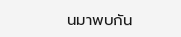นมาพบกัน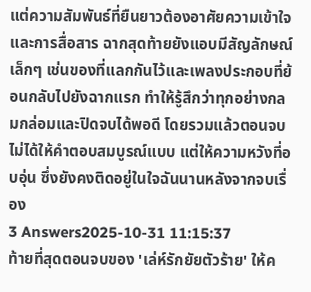แต่ความสัมพันธ์ที่ยืนยาวต้องอาศัยความเข้าใจและการสื่อสาร ฉากสุดท้ายยังแอบมีสัญลักษณ์เล็กๆ เช่นของที่แลกกันไว้และเพลงประกอบที่ย้อนกลับไปยังฉากแรก ทำให้รู้สึกว่าทุกอย่างกลมกล่อมและปิดจบได้พอดี โดยรวมแล้วตอนจบไม่ได้ให้คำตอบสมบูรณ์แบบ แต่ให้ความหวังที่อบอุ่น ซึ่งยังคงติดอยู่ในใจฉันนานหลังจากจบเรื่อง
3 Answers2025-10-31 11:15:37
ท้ายที่สุดตอนจบของ 'เล่ห์รักยัยตัวร้าย' ให้ค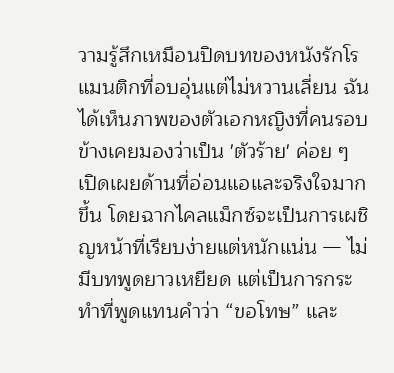วามรู้สึกเหมือนปิดบทของหนังรักโรแมนติกที่อบอุ่นแต่ไม่หวานเลี่ยน ฉันได้เห็นภาพของตัวเอกหญิงที่คนรอบข้างเคยมองว่าเป็น 'ตัวร้าย' ค่อย ๆ เปิดเผยด้านที่อ่อนแอและจริงใจมากขึ้น โดยฉากไคลแม็กซ์จะเป็นการเผชิญหน้าที่เรียบง่ายแต่หนักแน่น — ไม่มีบทพูดยาวเหยียด แต่เป็นการกระทำที่พูดแทนคำว่า “ขอโทษ” และ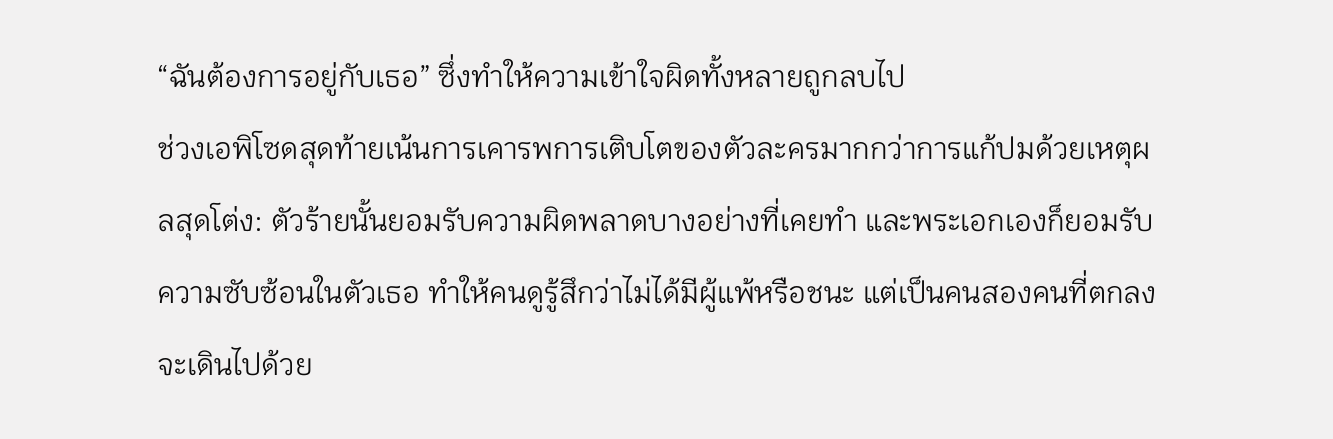“ฉันต้องการอยู่กับเธอ” ซึ่งทำให้ความเข้าใจผิดทั้งหลายถูกลบไป
ช่วงเอพิโซดสุดท้ายเน้นการเคารพการเติบโตของตัวละครมากกว่าการแก้ปมด้วยเหตุผลสุดโต่ง: ตัวร้ายนั้นยอมรับความผิดพลาดบางอย่างที่เคยทำ และพระเอกเองก็ยอมรับความซับซ้อนในตัวเธอ ทำให้คนดูรู้สึกว่าไม่ได้มีผู้แพ้หรือชนะ แต่เป็นคนสองคนที่ตกลงจะเดินไปด้วย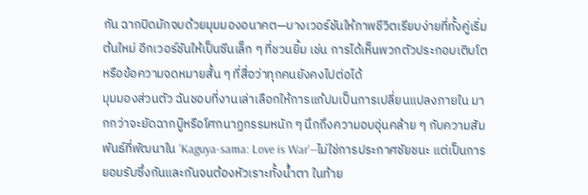กัน ฉากปิดมักจบด้วยมุมมองอนาคต—บางเวอร์ชันให้ภาพชีวิตเรียบง่ายที่ทั้งคู่เริ่มต้นใหม่ อีกเวอร์ชันให้เป็นซีนเล็ก ๆ ที่ชวนยิ้ม เช่น การได้เห็นพวกตัวประกอบเติบโตหรือข้อความจดหมายสั้น ๆ ที่สื่อว่าทุกคนยังคงไปต่อได้
มุมมองส่วนตัว ฉันชอบที่งานเล่าเลือกให้การแก้ปมเป็นการเปลี่ยนแปลงภายใน มากกว่าจะยัดฉากบู๊หรือโศกนาฏกรรมหนัก ๆ นึกถึงความอบอุ่นคล้าย ๆ กับความสัมพันธ์ที่พัฒนาใน 'Kaguya-sama: Love is War'—ไม่ใช่การประกาศชัยชนะ แต่เป็นการยอมรับซึ่งกันและกันจนต้องหัวเราะทั้งน้ำตา ในท้าย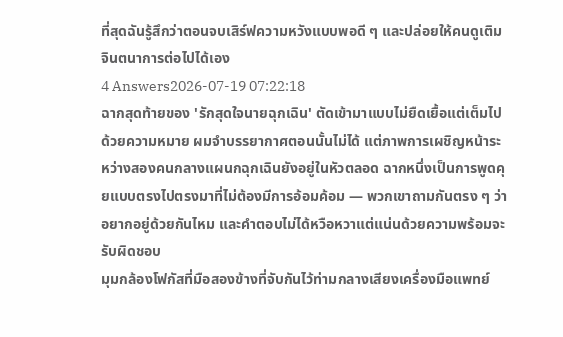ที่สุดฉันรู้สึกว่าตอนจบเสิร์ฟความหวังแบบพอดี ๆ และปล่อยให้คนดูเติมจินตนาการต่อไปได้เอง
4 Answers2026-07-19 07:22:18
ฉากสุดท้ายของ 'รักสุดใจนายฉุกเฉิน' ตัดเข้ามาแบบไม่ยืดเยื้อแต่เต็มไปด้วยความหมาย ผมจำบรรยากาศตอนนั้นไม่ได้ แต่ภาพการเผชิญหน้าระหว่างสองคนกลางแผนกฉุกเฉินยังอยู่ในหัวตลอด ฉากหนึ่งเป็นการพูดคุยแบบตรงไปตรงมาที่ไม่ต้องมีการอ้อมค้อม — พวกเขาถามกันตรง ๆ ว่าอยากอยู่ด้วยกันไหม และคำตอบไม่ได้หวือหวาแต่แน่นด้วยความพร้อมจะรับผิดชอบ
มุมกล้องโฟกัสที่มือสองข้างที่จับกันไว้ท่ามกลางเสียงเครื่องมือแพทย์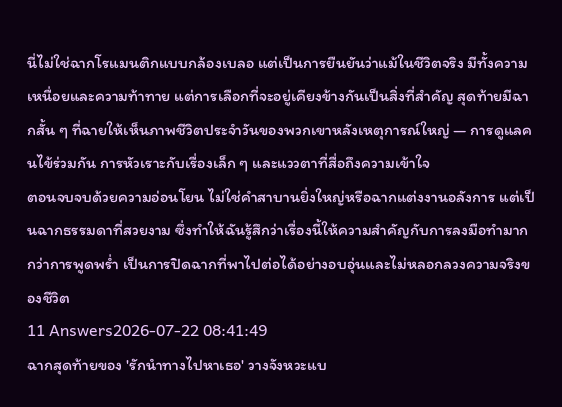นี่ไม่ใช่ฉากโรแมนติกแบบกล้องเบลอ แต่เป็นการยืนยันว่าแม้ในชีวิตจริง มีทั้งความเหนื่อยและความท้าทาย แต่การเลือกที่จะอยู่เคียงข้างกันเป็นสิ่งที่สำคัญ สุดท้ายมีฉากสั้น ๆ ที่ฉายให้เห็นภาพชีวิตประจำวันของพวกเขาหลังเหตุการณ์ใหญ่ — การดูแลคนไข้ร่วมกัน การหัวเราะกับเรื่องเล็ก ๆ และแววตาที่สื่อถึงความเข้าใจ
ตอนจบจบด้วยความอ่อนโยน ไม่ใช่คำสาบานยิ่งใหญ่หรือฉากแต่งงานอลังการ แต่เป็นฉากธรรมดาที่สวยงาม ซึ่งทำให้ฉันรู้สึกว่าเรื่องนี้ให้ความสำคัญกับการลงมือทำมากกว่าการพูดพร่ำ เป็นการปิดฉากที่พาไปต่อได้อย่างอบอุ่นและไม่หลอกลวงความจริงของชีวิต
11 Answers2026-07-22 08:41:49
ฉากสุดท้ายของ 'รักนำทางไปหาเธอ' วางจังหวะแบ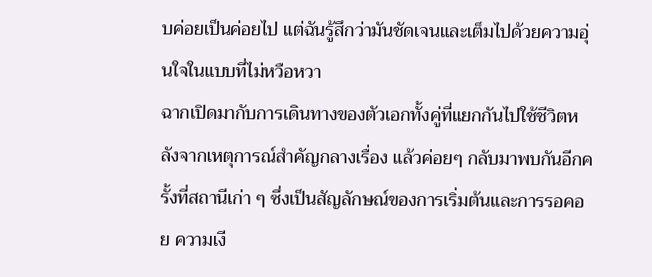บค่อยเป็นค่อยไป แต่ฉันรู้สึกว่ามันชัดเจนและเต็มไปด้วยความอุ่นใจในแบบที่ไม่หวือหวา
ฉากเปิดมากับการเดินทางของตัวเอกทั้งคู่ที่แยกกันไปใช้ชีวิตหลังจากเหตุการณ์สำคัญกลางเรื่อง แล้วค่อยๆ กลับมาพบกันอีกครั้งที่สถานีเก่า ๆ ซึ่งเป็นสัญลักษณ์ของการเริ่มต้นและการรอคอย ความเงี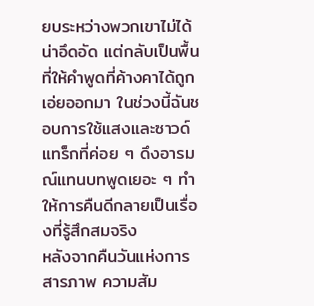ยบระหว่างพวกเขาไม่ได้น่าอึดอัด แต่กลับเป็นพื้นที่ให้คำพูดที่ค้างคาได้ถูกเอ่ยออกมา ในช่วงนี้ฉันชอบการใช้แสงและซาวด์แทร็กที่ค่อย ๆ ดึงอารมณ์แทนบทพูดเยอะ ๆ ทำให้การคืนดีกลายเป็นเรื่องที่รู้สึกสมจริง
หลังจากคืนวันแห่งการสารภาพ ความสัม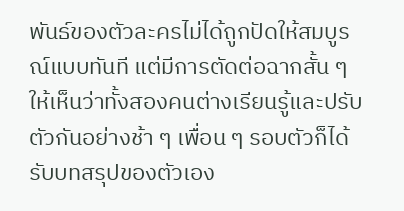พันธ์ของตัวละครไม่ได้ถูกปัดให้สมบูรณ์แบบทันที แต่มีการตัดต่อฉากสั้น ๆ ให้เห็นว่าทั้งสองคนต่างเรียนรู้และปรับตัวกันอย่างช้า ๆ เพื่อน ๆ รอบตัวก็ได้รับบทสรุปของตัวเอง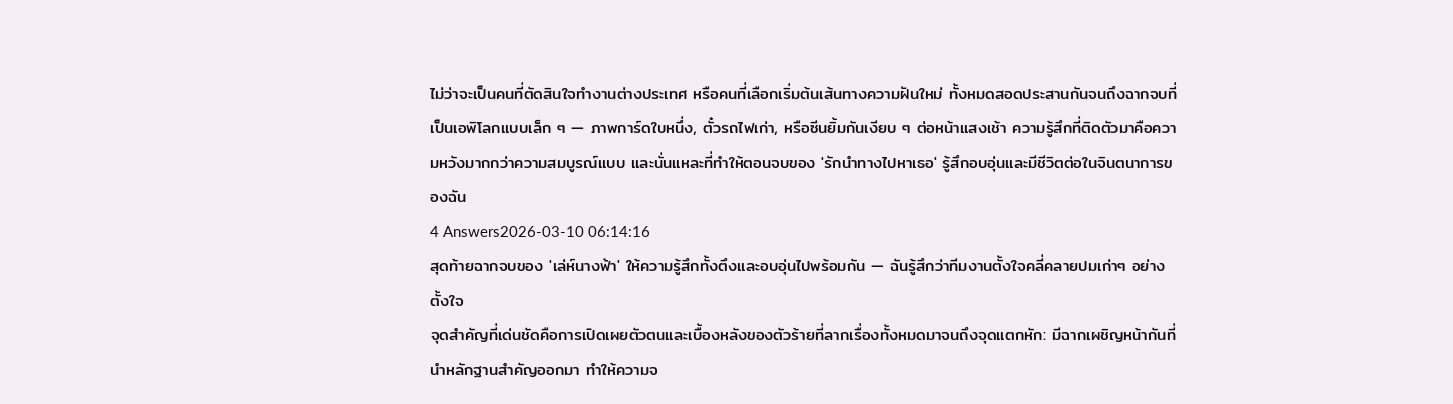ไม่ว่าจะเป็นคนที่ตัดสินใจทำงานต่างประเทศ หรือคนที่เลือกเริ่มต้นเส้นทางความฝันใหม่ ทั้งหมดสอดประสานกันจนถึงฉากจบที่เป็นเอพิโลกแบบเล็ก ๆ — ภาพการ์ดใบหนึ่ง, ตั๋วรถไฟเก่า, หรือซีนยิ้มกันเงียบ ๆ ต่อหน้าแสงเช้า ความรู้สึกที่ติดตัวมาคือความหวังมากกว่าความสมบูรณ์แบบ และนั่นแหละที่ทำให้ตอนจบของ 'รักนำทางไปหาเธอ' รู้สึกอบอุ่นและมีชีวิตต่อในจินตนาการของฉัน
4 Answers2026-03-10 06:14:16
สุดท้ายฉากจบของ 'เล่ห์นางฟ้า' ให้ความรู้สึกทั้งตึงและอบอุ่นไปพร้อมกัน — ฉันรู้สึกว่าทีมงานตั้งใจคลี่คลายปมเก่าๆ อย่างตั้งใจ
จุดสำคัญที่เด่นชัดคือการเปิดเผยตัวตนและเบื้องหลังของตัวร้ายที่ลากเรื่องทั้งหมดมาจนถึงจุดแตกหัก: มีฉากเผชิญหน้ากันที่นำหลักฐานสำคัญออกมา ทำให้ความจ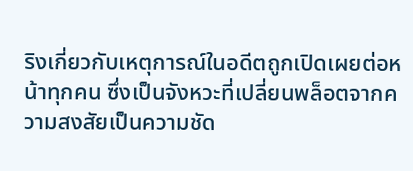ริงเกี่ยวกับเหตุการณ์ในอดีตถูกเปิดเผยต่อหน้าทุกคน ซึ่งเป็นจังหวะที่เปลี่ยนพล็อตจากความสงสัยเป็นความชัด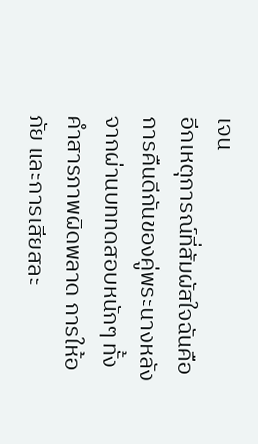เจน
อีกเหตุการณ์ที่สัมผัสใจฉันคือการคืนดีกันของคู่พระนางหลังจากผ่านบททดสอบหนักๆ ทั้งคำสารภาพผิดพลาด การให้อภัย และการเสียสละ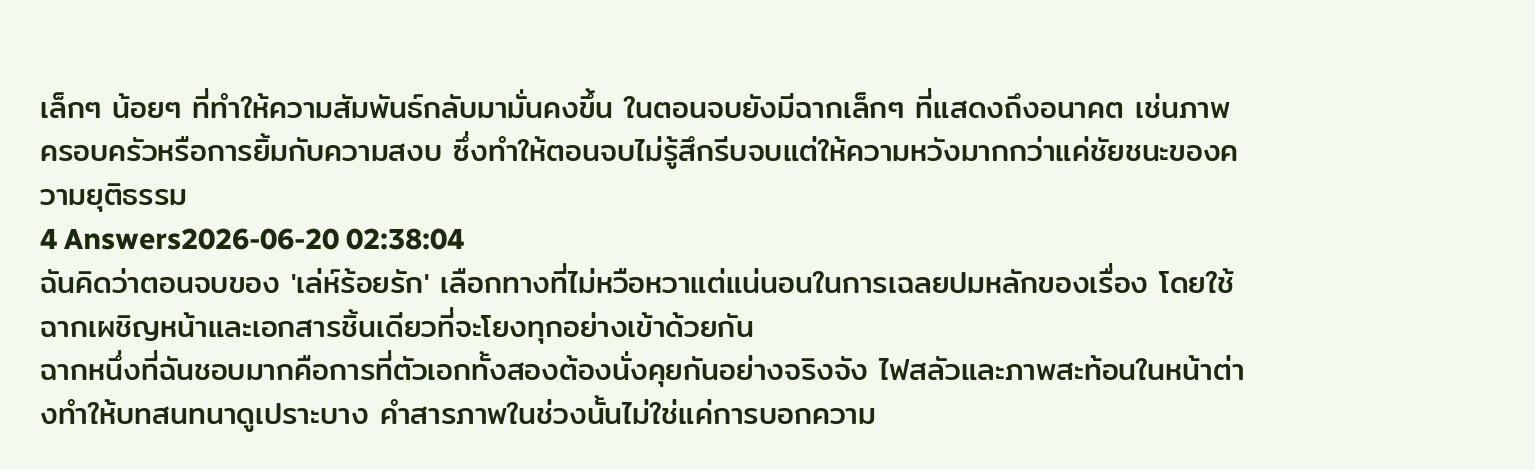เล็กๆ น้อยๆ ที่ทำให้ความสัมพันธ์กลับมามั่นคงขึ้น ในตอนจบยังมีฉากเล็กๆ ที่แสดงถึงอนาคต เช่นภาพครอบครัวหรือการยิ้มกับความสงบ ซึ่งทำให้ตอนจบไม่รู้สึกรีบจบแต่ให้ความหวังมากกว่าแค่ชัยชนะของความยุติธรรม
4 Answers2026-06-20 02:38:04
ฉันคิดว่าตอนจบของ 'เล่ห์ร้อยรัก' เลือกทางที่ไม่หวือหวาแต่แน่นอนในการเฉลยปมหลักของเรื่อง โดยใช้ฉากเผชิญหน้าและเอกสารชิ้นเดียวที่จะโยงทุกอย่างเข้าด้วยกัน
ฉากหนึ่งที่ฉันชอบมากคือการที่ตัวเอกทั้งสองต้องนั่งคุยกันอย่างจริงจัง ไฟสลัวและภาพสะท้อนในหน้าต่างทำให้บทสนทนาดูเปราะบาง คำสารภาพในช่วงนั้นไม่ใช่แค่การบอกความ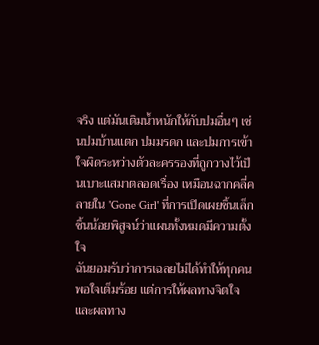จริง แต่มันเติมน้ำหนักให้กับปมอื่นๆ เช่นปมบ้านแตก ปมมรดก และปมการเข้าใจผิดระหว่างตัวละครรองที่ถูกวางไว้เป็นเบาะแสมาตลอดเรื่อง เหมือนฉากคลี่คลายใน 'Gone Girl' ที่การเปิดเผยชิ้นเล็กชิ้นน้อยพิสูจน์ว่าแผนทั้งหมดมีความตั้งใจ
ฉันยอมรับว่าการเฉลยไม่ได้ทำให้ทุกคนพอใจเต็มร้อย แต่การให้ผลทางจิตใจและผลทาง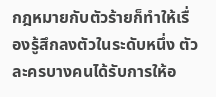กฎหมายกับตัวร้ายก็ทำให้เรื่องรู้สึกลงตัวในระดับหนึ่ง ตัวละครบางคนได้รับการให้อ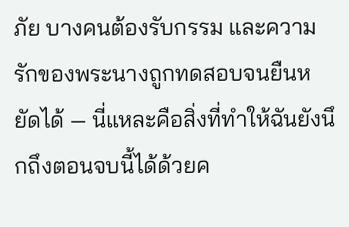ภัย บางคนต้องรับกรรม และความรักของพระนางถูกทดสอบจนยืนหยัดได้ — นี่แหละคือสิ่งที่ทำให้ฉันยังนึกถึงตอนจบนี้ได้ด้วยค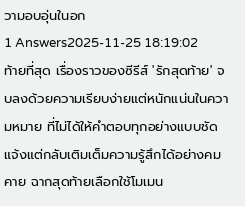วามอบอุ่นในอก
1 Answers2025-11-25 18:19:02
ท้ายที่สุด เรื่องราวของซีรีส์ 'รักสุดท้าย' จบลงด้วยความเรียบง่ายแต่หนักแน่นในความหมาย ที่ไม่ได้ให้คำตอบทุกอย่างแบบชัดแจ้งแต่กลับเติมเต็มความรู้สึกได้อย่างคมคาย ฉากสุดท้ายเลือกใช้โมเมน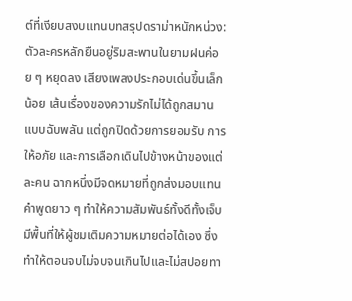ต์ที่เงียบสงบแทนบทสรุปดราม่าหนักหน่วง: ตัวละครหลักยืนอยู่ริมสะพานในยามฝนค่อย ๆ หยุดลง เสียงเพลงประกอบเด่นขึ้นเล็กน้อย เส้นเรื่องของความรักไม่ได้ถูกสมานแบบฉับพลัน แต่ถูกปิดด้วยการยอมรับ การให้อภัย และการเลือกเดินไปข้างหน้าของแต่ละคน ฉากหนึ่งมีจดหมายที่ถูกส่งมอบแทนคำพูดยาว ๆ ทำให้ความสัมพันธ์ทั้งดีทั้งเจ็บมีพื้นที่ให้ผู้ชมเติมความหมายต่อได้เอง ซึ่งทำให้ตอนจบไม่จบจนเกินไปและไม่สปอยทา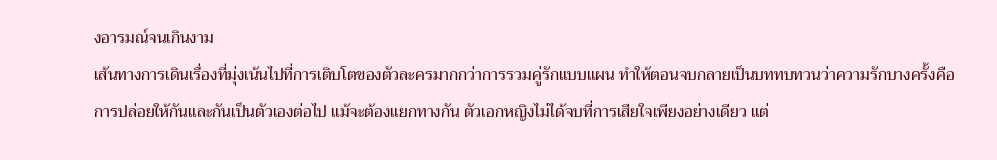งอารมณ์จนเกินงาม
เส้นทางการเดินเรื่องที่มุ่งเน้นไปที่การเติบโตของตัวละครมากกว่าการรวมคู่รักแบบแผน ทำให้ตอนจบกลายเป็นบททบทวนว่าความรักบางครั้งคือการปล่อยให้กันและกันเป็นตัวเองต่อไป แม้จะต้องแยกทางกัน ตัวเอกหญิงไม่ได้จบที่การเสียใจเพียงอย่างเดียว แต่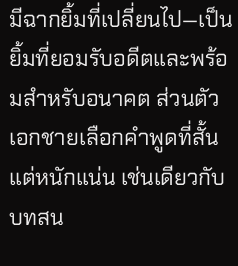มีฉากยิ้มที่เปลี่ยนไป—เป็นยิ้มที่ยอมรับอดีตและพร้อมสำหรับอนาคต ส่วนตัวเอกชายเลือกคำพูดที่สั้นแต่หนักแน่น เช่นเดียวกับบทสน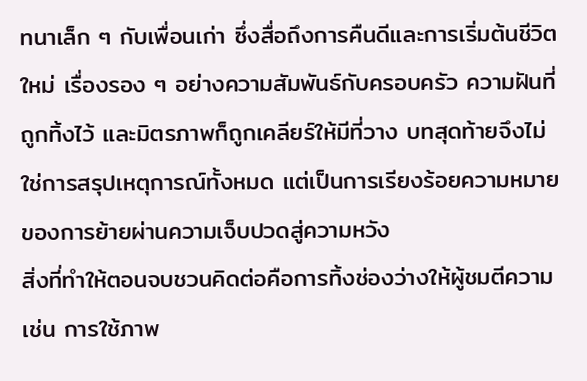ทนาเล็ก ๆ กับเพื่อนเก่า ซึ่งสื่อถึงการคืนดีและการเริ่มต้นชีวิตใหม่ เรื่องรอง ๆ อย่างความสัมพันธ์กับครอบครัว ความฝันที่ถูกทิ้งไว้ และมิตรภาพก็ถูกเคลียร์ให้มีที่วาง บทสุดท้ายจึงไม่ใช่การสรุปเหตุการณ์ทั้งหมด แต่เป็นการเรียงร้อยความหมายของการย้ายผ่านความเจ็บปวดสู่ความหวัง
สิ่งที่ทำให้ตอนจบชวนคิดต่อคือการทิ้งช่องว่างให้ผู้ชมตีความ เช่น การใช้ภาพ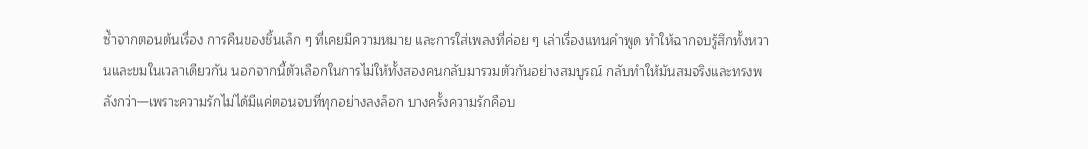ซ้ำจากตอนต้นเรื่อง การคืนของชิ้นเล็ก ๆ ที่เคยมีความหมาย และการใส่เพลงที่ค่อย ๆ เล่าเรื่องแทนคำพูด ทำให้ฉากจบรู้สึกทั้งหวานและขมในเวลาเดียวกัน นอกจากนี้ตัวเลือกในการไม่ให้ทั้งสองคนกลับมารวมตัวกันอย่างสมบูรณ์ กลับทำให้มันสมจริงและทรงพลังกว่า—เพราะความรักไม่ได้มีแค่ตอนจบที่ทุกอย่างลงล็อก บางครั้งความรักคือบ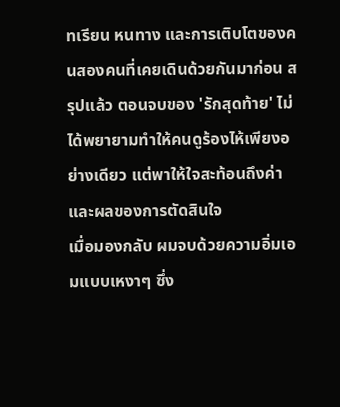ทเรียน หนทาง และการเติบโตของคนสองคนที่เคยเดินด้วยกันมาก่อน สรุปแล้ว ตอนจบของ 'รักสุดท้าย' ไม่ได้พยายามทำให้คนดูร้องไห้เพียงอย่างเดียว แต่พาให้ใจสะท้อนถึงค่าและผลของการตัดสินใจ
เมื่อมองกลับ ผมจบด้วยความอิ่มเอมแบบเหงาๆ ซึ่ง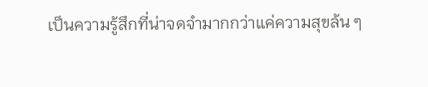เป็นความรู้สึกที่น่าจดจำมากกว่าแค่ความสุขล้น ๆ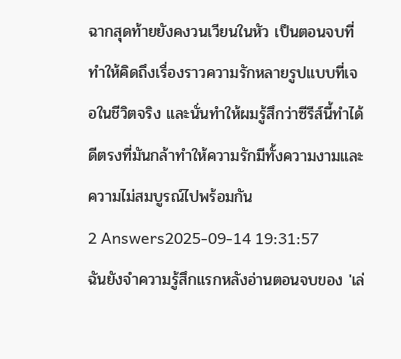ฉากสุดท้ายยังคงวนเวียนในหัว เป็นตอนจบที่ทำให้คิดถึงเรื่องราวความรักหลายรูปแบบที่เจอในชีวิตจริง และนั่นทำให้ผมรู้สึกว่าซีรีส์นี้ทำได้ดีตรงที่มันกล้าทำให้ความรักมีทั้งความงามและความไม่สมบูรณ์ไปพร้อมกัน
2 Answers2025-09-14 19:31:57
ฉันยังจำความรู้สึกแรกหลังอ่านตอนจบของ 'เล่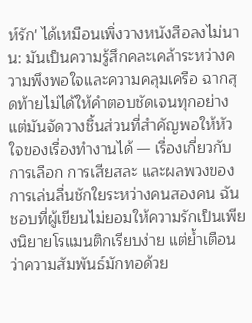ห์รัก' ได้เหมือนเพิ่งวางหนังสือลงไม่นาน: มันเป็นความรู้สึกคละเคล้าระหว่างความพึงพอใจและความคลุมเครือ ฉากสุดท้ายไม่ได้ให้คำตอบชัดเจนทุกอย่าง แต่มันจัดวางชิ้นส่วนที่สำคัญพอให้หัวใจของเรื่องทำงานได้ — เรื่องเกี่ยวกับการเลือก การเสียสละ และผลพวงของการเล่นลื่นชักใยระหว่างคนสองคน ฉันชอบที่ผู้เขียนไม่ยอมให้ความรักเป็นเพียงนิยายโรแมนติกเรียบง่าย แต่ย้ำเตือนว่าความสัมพันธ์มักทอด้วย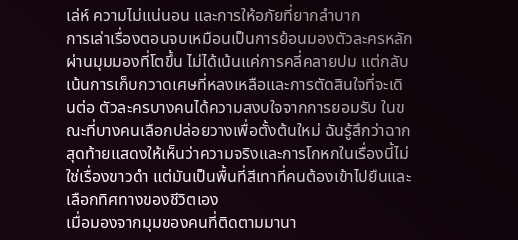เล่ห์ ความไม่แน่นอน และการให้อภัยที่ยากลำบาก
การเล่าเรื่องตอนจบเหมือนเป็นการย้อนมองตัวละครหลักผ่านมุมมองที่โตขึ้น ไม่ได้เน้นแค่การคลี่คลายปม แต่กลับเน้นการเก็บกวาดเศษที่หลงเหลือและการตัดสินใจที่จะเดินต่อ ตัวละครบางคนได้ความสงบใจจากการยอมรับ ในขณะที่บางคนเลือกปล่อยวางเพื่อตั้งต้นใหม่ ฉันรู้สึกว่าฉากสุดท้ายแสดงให้เห็นว่าความจริงและการโกหกในเรื่องนี้ไม่ใช่เรื่องขาวดำ แต่มันเป็นพื้นที่สีเทาที่คนต้องเข้าไปยืนและเลือกทิศทางของชีวิตเอง
เมื่อมองจากมุมของคนที่ติดตามมานา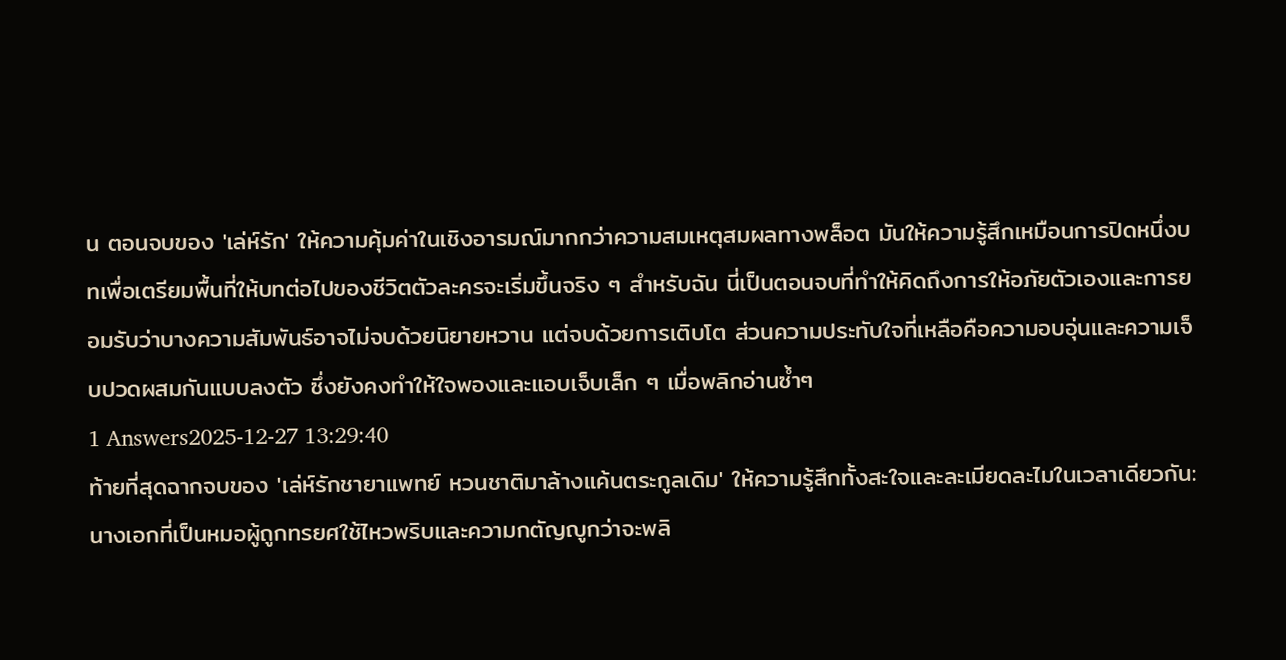น ตอนจบของ 'เล่ห์รัก' ให้ความคุ้มค่าในเชิงอารมณ์มากกว่าความสมเหตุสมผลทางพล็อต มันให้ความรู้สึกเหมือนการปิดหนึ่งบทเพื่อเตรียมพื้นที่ให้บทต่อไปของชีวิตตัวละครจะเริ่มขึ้นจริง ๆ สำหรับฉัน นี่เป็นตอนจบที่ทำให้คิดถึงการให้อภัยตัวเองและการยอมรับว่าบางความสัมพันธ์อาจไม่จบด้วยนิยายหวาน แต่จบด้วยการเติบโต ส่วนความประทับใจที่เหลือคือความอบอุ่นและความเจ็บปวดผสมกันแบบลงตัว ซึ่งยังคงทำให้ใจพองและแอบเจ็บเล็ก ๆ เมื่อพลิกอ่านซ้ำๆ
1 Answers2025-12-27 13:29:40
ท้ายที่สุดฉากจบของ 'เล่ห์รักชายาแพทย์ หวนชาติมาล้างแค้นตระกูลเดิม' ให้ความรู้สึกทั้งสะใจและละเมียดละไมในเวลาเดียวกัน: นางเอกที่เป็นหมอผู้ถูกทรยศใช้ไหวพริบและความกตัญญูกว่าจะพลิ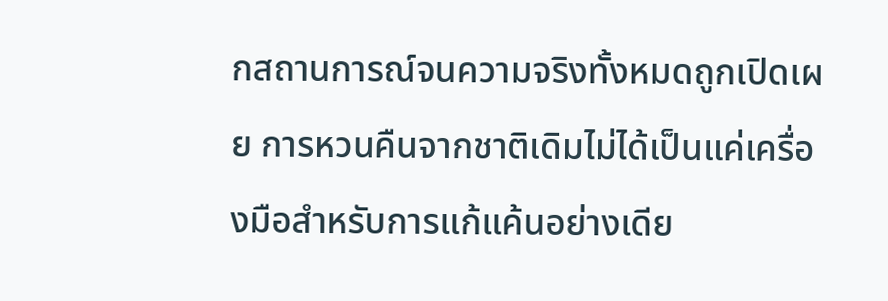กสถานการณ์จนความจริงทั้งหมดถูกเปิดเผย การหวนคืนจากชาติเดิมไม่ได้เป็นแค่เครื่องมือสำหรับการแก้แค้นอย่างเดีย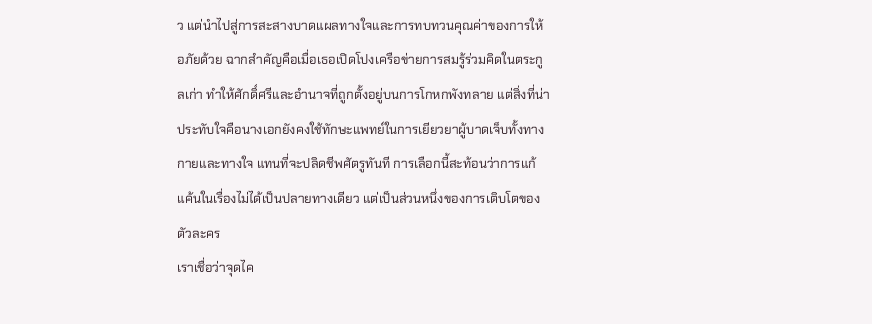ว แต่นำไปสู่การสะสางบาดแผลทางใจและการทบทวนคุณค่าของการให้อภัยด้วย ฉากสำคัญคือเมื่อเธอเปิดโปงเครือข่ายการสมรู้ร่วมคิดในตระกูลเก่า ทำให้ศักดิ์ศรีและอำนาจที่ถูกตั้งอยู่บนการโกหกพังทลาย แต่สิ่งที่น่าประทับใจคือนางเอกยังคงใช้ทักษะแพทย์ในการเยียวยาผู้บาดเจ็บทั้งทางกายและทางใจ แทนที่จะปลิดชีพศัตรูทันที การเลือกนี้สะท้อนว่าการแก้แค้นในเรื่องไม่ได้เป็นปลายทางเดียว แต่เป็นส่วนหนึ่งของการเติบโตของตัวละคร
เราเชื่อว่าจุดไค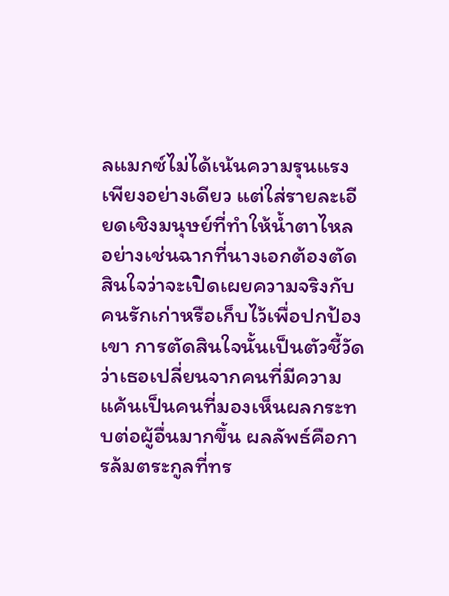ลแมกซ์ไม่ได้เน้นความรุนแรงเพียงอย่างเดียว แต่ใส่รายละเอียดเชิงมนุษย์ที่ทำให้น้ำตาไหล อย่างเช่นฉากที่นางเอกต้องตัดสินใจว่าจะเปิดเผยความจริงกับคนรักเก่าหรือเก็บไว้เพื่อปกป้องเขา การตัดสินใจนั้นเป็นตัวชี้วัดว่าเธอเปลี่ยนจากคนที่มีความแค้นเป็นคนที่มองเห็นผลกระทบต่อผู้อื่นมากขึ้น ผลลัพธ์คือการล้มตระกูลที่ทร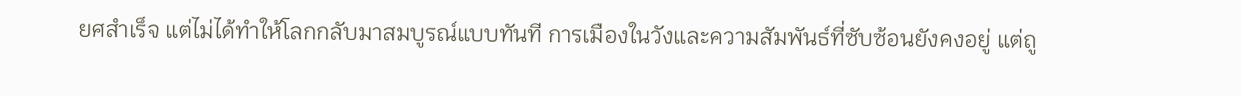ยศสำเร็จ แต่ไม่ได้ทำให้โลกกลับมาสมบูรณ์แบบทันที การเมืองในวังและความสัมพันธ์ที่ซับซ้อนยังคงอยู่ แต่ถู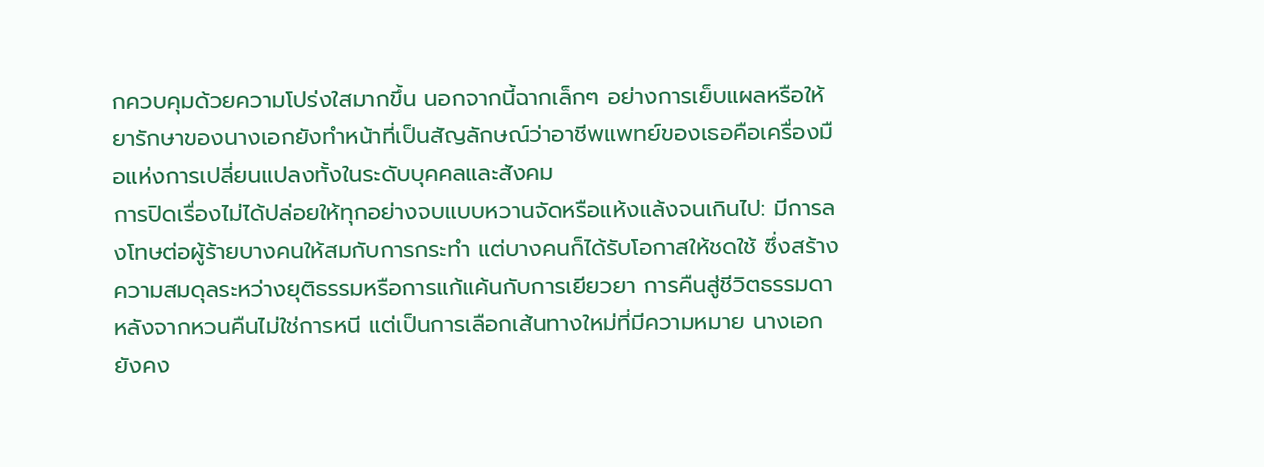กควบคุมด้วยความโปร่งใสมากขึ้น นอกจากนี้ฉากเล็กๆ อย่างการเย็บแผลหรือให้ยารักษาของนางเอกยังทำหน้าที่เป็นสัญลักษณ์ว่าอาชีพแพทย์ของเธอคือเครื่องมือแห่งการเปลี่ยนแปลงทั้งในระดับบุคคลและสังคม
การปิดเรื่องไม่ได้ปล่อยให้ทุกอย่างจบแบบหวานจัดหรือแห้งแล้งจนเกินไป: มีการลงโทษต่อผู้ร้ายบางคนให้สมกับการกระทำ แต่บางคนก็ได้รับโอกาสให้ชดใช้ ซึ่งสร้างความสมดุลระหว่างยุติธรรมหรือการแก้แค้นกับการเยียวยา การคืนสู่ชีวิตธรรมดาหลังจากหวนคืนไม่ใช่การหนี แต่เป็นการเลือกเส้นทางใหม่ที่มีความหมาย นางเอกยังคง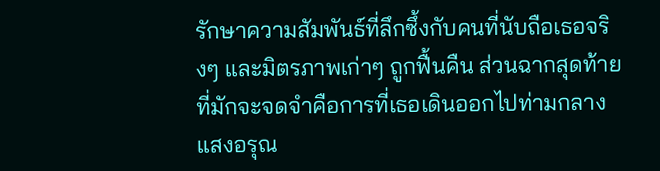รักษาความสัมพันธ์ที่ลึกซึ้งกับคนที่นับถือเธอจริงๆ และมิตรภาพเก่าๆ ถูกฟื้นคืน ส่วนฉากสุดท้ายที่มักจะจดจำคือการที่เธอเดินออกไปท่ามกลางแสงอรุณ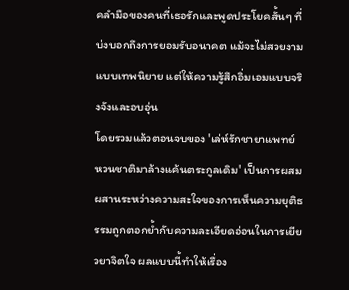คลำมือของคนที่เธอรักและพูดประโยคสั้นๆ ที่บ่งบอกถึงการยอมรับอนาคต แม้จะไม่สวยงามแบบเทพนิยาย แต่ให้ความรู้สึกอิ่มเอมแบบจริงจังและอบอุ่น
โดยรวมแล้วตอนจบของ 'เล่ห์รักชายาแพทย์ หวนชาติมาล้างแค้นตระกูลเดิม' เป็นการผสมผสานระหว่างความสะใจของการเห็นความยุติธรรมถูกตอกย้ำกับความละเอียดอ่อนในการเยียวยาจิตใจ ผลแบบนี้ทำให้เรื่อง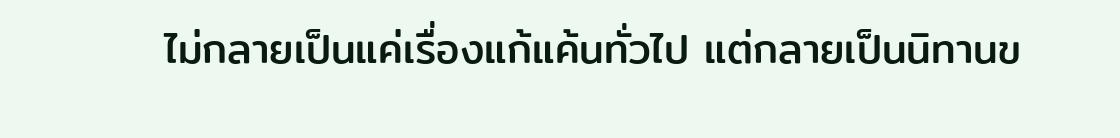ไม่กลายเป็นแค่เรื่องแก้แค้นทั่วไป แต่กลายเป็นนิทานข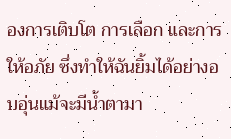องการเติบโต การเลือก และการให้อภัย ซึ่งทำให้ฉันยิ้มได้อย่างอบอุ่นแม้จะมีน้ำตามา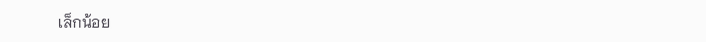เล็กน้อย